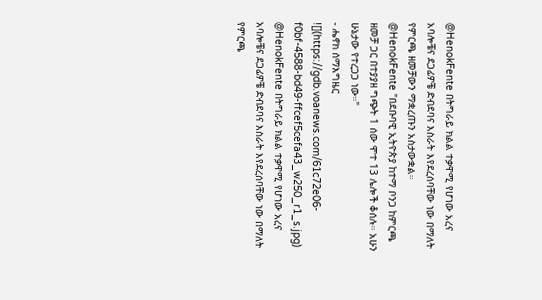@HenokFente በትግራይ ክልል ተቃዋሚ የሆነው አረና አባሎቼና ደጋፊዎቼ ድብደባና እስራት እየደረሰባቸው ነው በማለት የምርጫ ዘመቻውን ማቋረጡን አስታውቋል።
@HenokFente "በደቡባዊ ኢትዮጵያ ከተማ ቦንጋ ከምርጫ ዘመቻ ጋር በተያያዘ ግጭት 1 ሰው ሞተ 13 ሌሎች ቆሰሉ። አሁን ሁኔታው የተረጋጋ ነው።"
- ሔኖክ ሰማእግዜር
![](https://gdb.voanews.com/61c72e06-f0bf-4588-bd49-ffcef5cefa43_w250_r1_s.jpg)
@HenokFente በትግራይ ክልል ተቃዋሚ የሆነው አረና አባሎቼና ደጋፊዎቼ ድብደባና እስራት እየደረሰባቸው ነው በማለት የምርጫ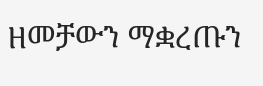ዘመቻውን ማቋረጡን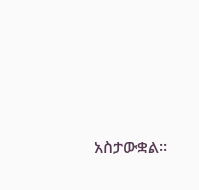አስታውቋል።